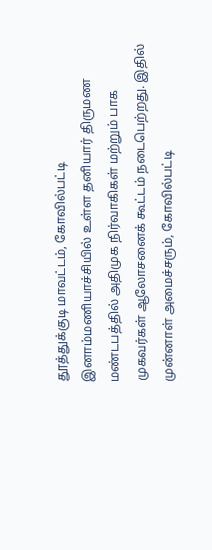தூத்துக்குடி மாவட்டம், கோவில்பட்டி இனாம்மணியாச்சியில் உள்ள தனியார் திருமண மண்டபத்தில் அதிமுக நிர்வாகிகள் மற்றும் பாக முகவர்கள் ஆலோசனைக் கூட்டம் நடைபெற்றது. இதில் முன்னாள் அமைச்சரும், கோவில்பட்டி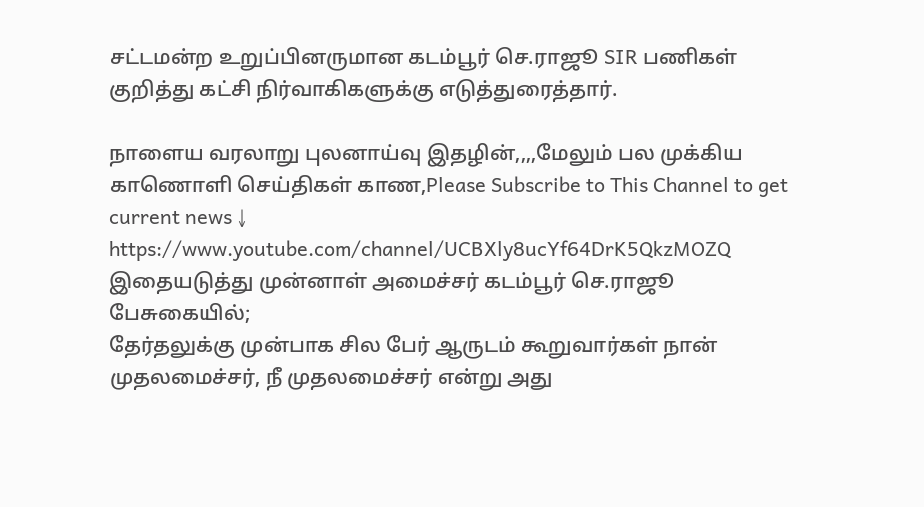சட்டமன்ற உறுப்பினருமான கடம்பூர் செ.ராஜூ SIR பணிகள் குறித்து கட்சி நிர்வாகிகளுக்கு எடுத்துரைத்தார்.

நாளைய வரலாறு புலனாய்வு இதழின்,,,,மேலும் பல முக்கிய காணொளி செய்திகள் காண,Please Subscribe to This Channel to get current news ↓
https://www.youtube.com/channel/UCBXly8ucYf64DrK5QkzMOZQ
இதையடுத்து முன்னாள் அமைச்சர் கடம்பூர் செ.ராஜூ பேசுகையில்;
தேர்தலுக்கு முன்பாக சில பேர் ஆருடம் கூறுவார்கள் நான் முதலமைச்சர், நீ முதலமைச்சர் என்று அது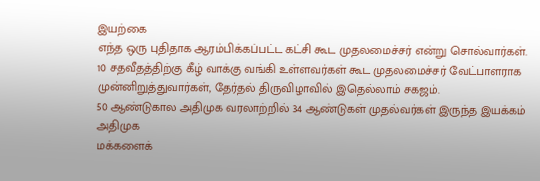இயற்கை
எந்த ஒரு புதிதாக ஆரம்பிக்கப்பட்ட கட்சி கூட முதலமைச்சர் என்று சொல்வார்கள். 10 சதவீதத்திற்கு கீழ் வாக்கு வங்கி உள்ளவர்கள் கூட முதலமைச்சர் வேட்பாளராக முன்னிறுத்துவார்கள், தேர்தல் திருவிழாவில் இதெல்லாம் சகஜம்.
50 ஆண்டுகால அதிமுக வரலாற்றில் 34 ஆண்டுகள் முதல்வர்கள் இருந்த இயக்கம் அதிமுக
மக்களைக்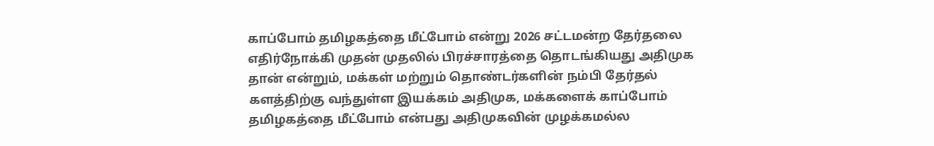காப்போம் தமிழகத்தை மீட்போம் என்று 2026 சட்டமன்ற தேர்தலை எதிர்நோக்கி முதன் முதலில் பிரச்சாரத்தை தொடங்கியது அதிமுக தான் என்றும், மக்கள் மற்றும் தொண்டர்களின் நம்பி தேர்தல் களத்திற்கு வந்துள்ள இயக்கம் அதிமுக, மக்களைக் காப்போம் தமிழகத்தை மீட்போம் என்பது அதிமுகவின் முழக்கமல்ல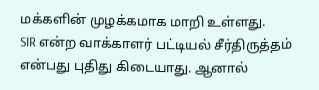மக்களின் முழக்கமாக மாறி உள்ளது.
SIR என்ற வாக்காளர் பட்டியல் சீர்திருத்தம் என்பது புதிது கிடையாது. ஆனால்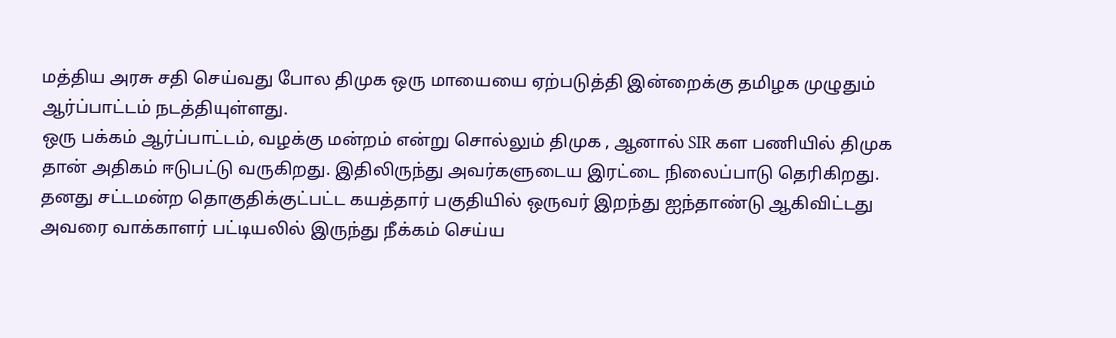மத்திய அரசு சதி செய்வது போல திமுக ஒரு மாயையை ஏற்படுத்தி இன்றைக்கு தமிழக முழுதும் ஆர்ப்பாட்டம் நடத்தியுள்ளது.
ஒரு பக்கம் ஆர்ப்பாட்டம், வழக்கு மன்றம் என்று சொல்லும் திமுக , ஆனால் SIR கள பணியில் திமுக தான் அதிகம் ஈடுபட்டு வருகிறது. இதிலிருந்து அவர்களுடைய இரட்டை நிலைப்பாடு தெரிகிறது.
தனது சட்டமன்ற தொகுதிக்குட்பட்ட கயத்தார் பகுதியில் ஒருவர் இறந்து ஐந்தாண்டு ஆகிவிட்டது அவரை வாக்காளர் பட்டியலில் இருந்து நீக்கம் செய்ய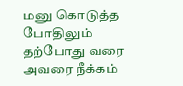மனு கொடுத்த போதிலும் தற்போது வரை அவரை நீக்கம்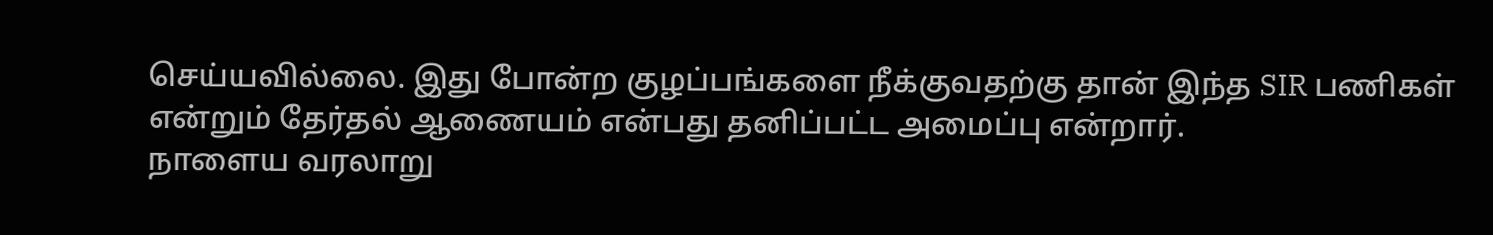செய்யவில்லை. இது போன்ற குழப்பங்களை நீக்குவதற்கு தான் இந்த SIR பணிகள் என்றும் தேர்தல் ஆணையம் என்பது தனிப்பட்ட அமைப்பு என்றார்.
நாளைய வரலாறு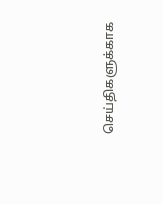செய்திகளுக்காக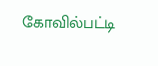கோவில்பட்டி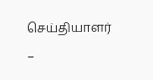செய்தியாளர்
–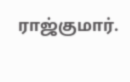ராஜ்குமார்.